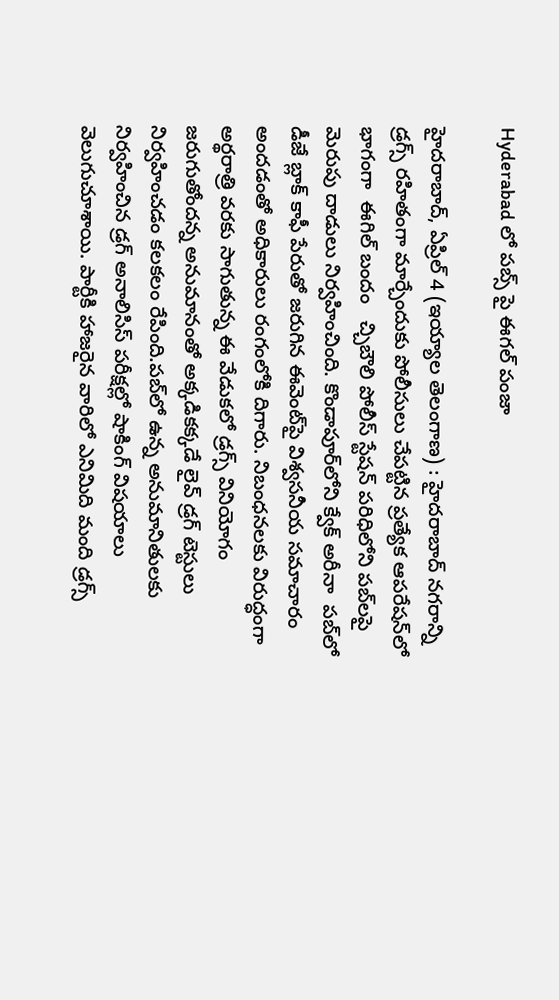Hyderabad లో పబ్స్ పై ఈగల్ పంజా

హైదరాబాద్, ఏప్రిల్ 4 (ఇయ్యాల తెలంగాణ) : హైదరాబాద్ నగరాన్ని డ్రగ్స్ రహితంగా మార్చేందుకు పోలీసులు చేపట్టిన ప్రత్యేక ఆపరేషన్‌లో భాగంగా  ఈగిల్ బందం   చ్చిబౌలి పోలీస్ స్టేషన్ పరిధిలోని పబ్‌లపై మెరుపు దాడులు నిర్వహించింది. కొండాపూర్‌లోని క్వేక్ అరీనా  పబ్‌లో  డీజే బ్లాక్ కాఫీ పేరుతో జరుగిన ఈవెంట్‌పై విశ్వసనీయ సమాచారం అందడంతో అధికారులు రంగంలోకి దిగారు. నిబంధనలకు విరుద్ధంగా అర్థరాత్రి వరకు సాగుతున్న ఈ వేడుకలో డ్రగ్స్ వినియోగం జరుగుతోందన్న అనుమానంతో అక్కడికక్కడే లైవ్ డ్రగ్ టెస్టులు నిర్వహించడం కలకలం రేపింది.పబ్‌లో ఉన్న అనుమానితులకు నిర్వహించిన డ్రగ్ అనాలిసిస్ పరీక్షల్లో షాకింగ్ విషయాలు వెలుగుచూశాయి. పార్టీకి హాజరైన వారిలో ఎనిమిది మంది డ్రగ్స్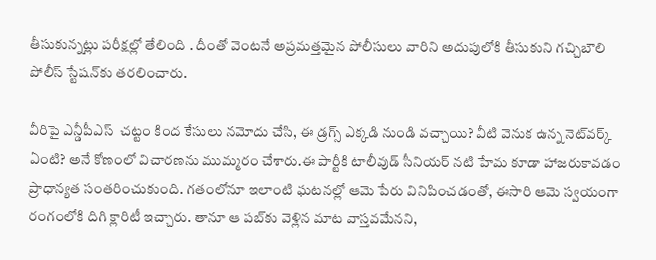తీసుకున్నట్లు పరీక్షల్లో తేలింది . దీంతో వెంటనే అప్రమత్తమైన పోలీసులు వారిని అదుపులోకి తీసుకుని గచ్చిబౌలి పోలీస్ స్టేషన్‌కు తరలించారు.

వీరిపై ఎన్డీపీఎస్  చట్టం కింద కేసులు నమోదు చేసి, ఈ డ్రగ్స్ ఎక్కడి నుండి వచ్చాయి? వీటి వెనుక ఉన్న నెట్‌వర్క్ ఏంటి? అనే కోణంలో విచారణను ముమ్మరం చేశారు.ఈ పార్టీకి టాలీవుడ్ సీనియర్ నటి హేమ కూడా హాజరుకావడం ప్రాధాన్యత సంతరించుకుంది. గతంలోనూ ఇలాంటి ఘటనల్లో ఆమె పేరు వినిపించడంతో, ఈసారి ఆమె స్వయంగా రంగంలోకి దిగి క్లారిటీ ఇచ్చారు. తానూ ఆ పబ్‌కు వెళ్లిన మాట వాస్తవమేనని,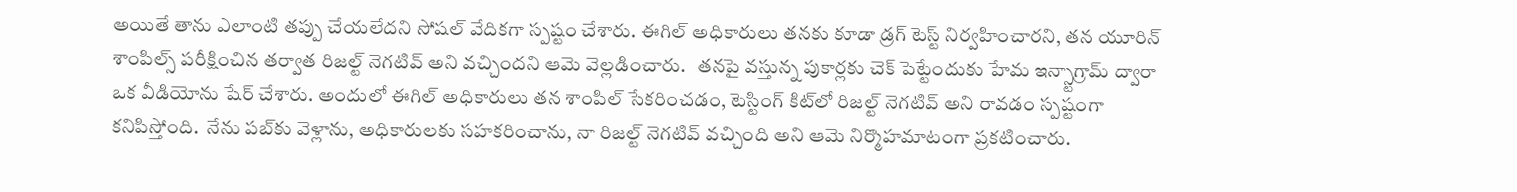అయితే తాను ఎలాంటి తప్పు చేయలేదని సోషల్ వేదికగా స్పష్టం చేశారు. ఈగిల్ అధికారులు తనకు కూడా డ్రగ్ టెస్ట్ నిర్వహించారని, తన యూరిన్ శాంపిల్స్ పరీక్షించిన తర్వాత రిజల్ట్ నెగటివ్ అని వచ్చిందని ఆమె వెల్లడించారు.   తనపై వస్తున్న పుకార్లకు చెక్ పెట్టేందుకు హేమ ఇన్స్టాగ్రామ్ ద్వారా ఒక వీడియోను షేర్ చేశారు. అందులో ఈగిల్ అధికారులు తన శాంపిల్ సేకరించడం, టెస్టింగ్ కిట్‌లో రిజల్ట్ నెగటివ్ అని రావడం స్పష్టంగా కనిపిస్తోంది.  నేను పబ్‌కు వెళ్లాను, అధికారులకు సహకరించాను, నా రిజల్ట్ నెగటివ్ వచ్చింది అని ఆమె నిర్మొహమాటంగా ప్రకటించారు.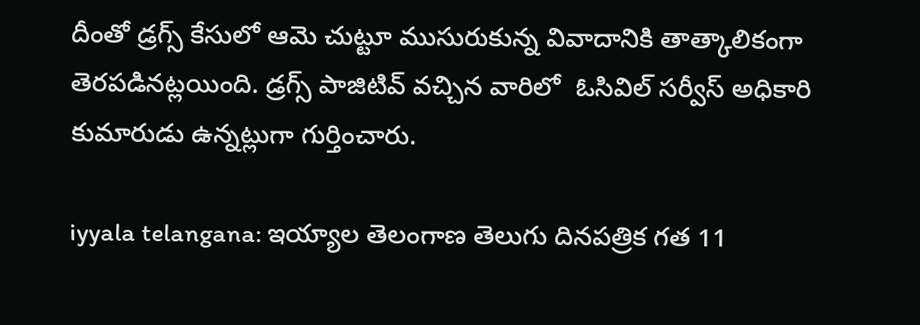దీంతో డ్రగ్స్ కేసులో ఆమె చుట్టూ ముసురుకున్న వివాదానికి తాత్కాలికంగా తెరపడినట్లయింది. డ్రగ్స్ పాజిటివ్ వచ్చిన వారిలో  ఓసివిల్ సర్వీస్ అధికారి కుమారుడు ఉన్నట్లుగా గుర్తించారు.

iyyala telangana: ఇయ్యాల తెలంగాణ తెలుగు దినపత్రిక గత 11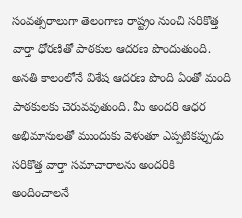సంవత్సరాలుగా తెలంగాణ రాష్ట్రం నుంచి సరికొత్త వార్తా ధోరణితో పాఠకుల ఆదరణ పొందుతుంది. అనతి కాలంలోనే విశేష ఆదరణ పొంది ఏంతో మంది పాఠకులకు చెరువవుతుంది. మీ అందరి ఆధర అభిమానులతో ముందుకు వెళుతూ ఎప్పటికప్పుడు సరికొత్త వార్తా సమాచారాలను అందరికి అందించాలనే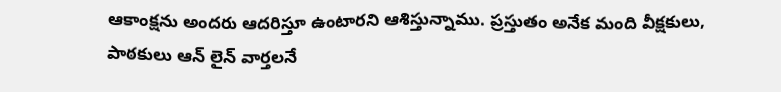ఆకాంక్షను అందరు ఆదరిస్తూ ఉంటారని ఆశిస్తున్నాము. ప్రస్తుతం అనేక మంది వీక్షకులు, పాఠకులు ఆన్ లైన్ వార్తలనే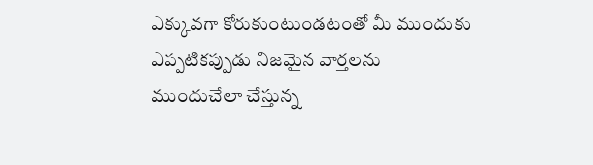ఎక్కువగా కోరుకుంటుండటంతో మీ ముందుకు ఎప్పటికప్పుడు నిజమైన వార్తలను ముందుచేలా చేస్తున్న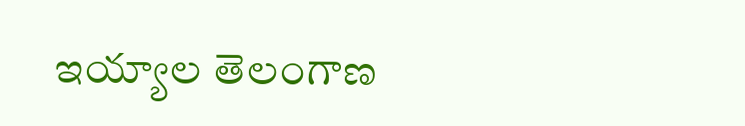ఇయ్యాల తెలంగాణ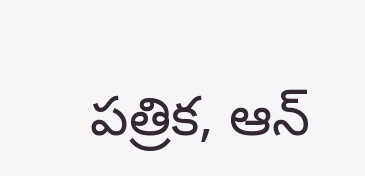పత్రిక, ఆన్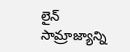లైన్ సామ్రాజ్యాన్ని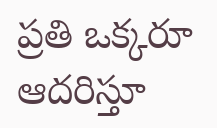ప్రతి ఒక్కరూ ఆదరిస్తూ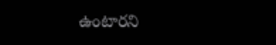ఉంటారని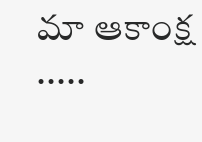మా ఆకాంక్ష .....